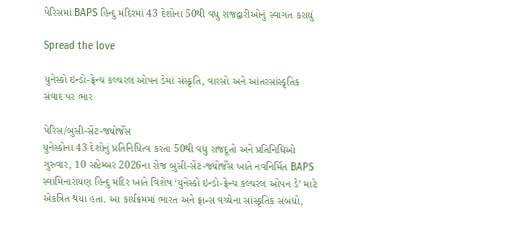પેરિસમાં BAPS હિન્દુ મંદિરમાં 43 દેશોના 50થી વધુ રાજદ્વારીઓનું સ્વાગત કરાયું

Spread the love

યુનેસ્કો ઇન્ડો-ફ્રેન્ચ કલ્ચરલ ઓપન ડેમાં સંસ્કૃતિ, વારસો અને આંતરસાંસ્કૃતિક સંવાદ પર ભાર

પેરિસ/બુસી-સેંટ-જ્યોર્જેસ
યુનેસ્કોના 43 દેશોનું પ્રતિનિધિત્વ કરતા 50થી વધુ રાજદૂતો અને પ્રતિનિધિઓ ગુરુવાર, 10 સપ્ટેમ્બર 2026ના રોજ બુસી-સેંટ-જ્યોર્જેસ ખાતે નવનિર્મિત BAPS સ્વામિનારાયણ હિન્દુ મંદિર ખાતે વિશેષ ‘યુનેસ્કો ઇન્ડો-ફ્રેન્ચ કલ્ચરલ ઓપન ડે’ માટે એકત્રિત થયા હતા. આ કાર્યક્રમમાં ભારત અને ફ્રાન્સ વચ્ચેના સાંસ્કૃતિક સંબંધો,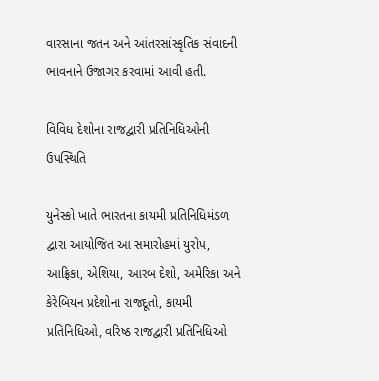વારસાના જતન અને આંતરસાંસ્કૃતિક સંવાદની ભાવનાને ઉજાગર કરવામાં આવી હતી.

વિવિધ દેશોના રાજદ્વારી પ્રતિનિધિઓની ઉપસ્થિતિ

યુનેસ્કો ખાતે ભારતના કાયમી પ્રતિનિધિમંડળ દ્વારા આયોજિત આ સમારોહમાં યુરોપ, આફ્રિકા, એશિયા, આરબ દેશો, અમેરિકા અને કેરેબિયન પ્રદેશોના રાજદૂતો, કાયમી પ્રતિનિધિઓ, વરિષ્ઠ રાજદ્વારી પ્રતિનિધિઓ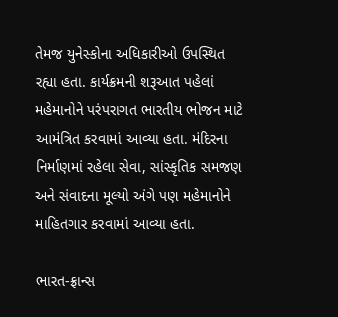તેમજ યુનેસ્કોના અધિકારીઓ ઉપસ્થિત રહ્યા હતા. કાર્યક્રમની શરૂઆત પહેલાં મહેમાનોને પરંપરાગત ભારતીય ભોજન માટે આમંત્રિત કરવામાં આવ્યા હતા. મંદિરના નિર્માણમાં રહેલા સેવા, સાંસ્કૃતિક સમજણ અને સંવાદના મૂલ્યો અંગે પણ મહેમાનોને માહિતગાર કરવામાં આવ્યા હતા.

ભારત-ફ્રાન્સ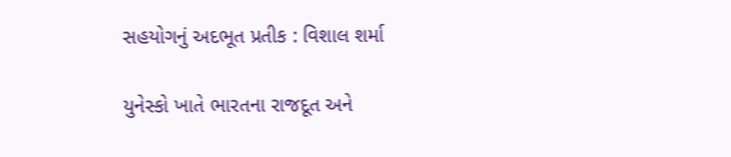સહયોગનું અદભૂત પ્રતીક : વિશાલ શર્મા

યુનેસ્કો ખાતે ભારતના રાજદૂત અને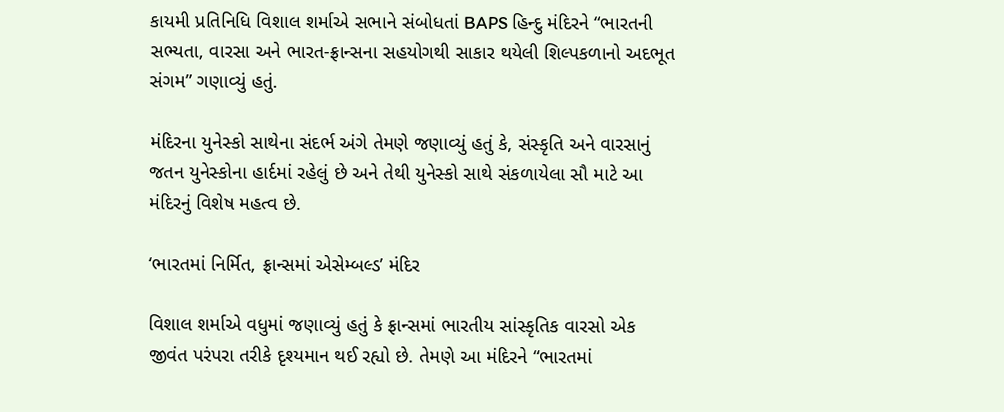કાયમી પ્રતિનિધિ વિશાલ શર્માએ સભાને સંબોધતાં BAPS હિન્દુ મંદિરને “ભારતની સભ્યતા, વારસા અને ભારત-ફ્રાન્સના સહયોગથી સાકાર થયેલી શિલ્પકળાનો અદભૂત સંગમ” ગણાવ્યું હતું.

મંદિરના યુનેસ્કો સાથેના સંદર્ભ અંગે તેમણે જણાવ્યું હતું કે, સંસ્કૃતિ અને વારસાનું જતન યુનેસ્કોના હાર્દમાં રહેલું છે અને તેથી યુનેસ્કો સાથે સંકળાયેલા સૌ માટે આ મંદિરનું વિશેષ મહત્વ છે.

‘ભારતમાં નિર્મિત, ફ્રાન્સમાં એસેમ્બલ્ડ’ મંદિર

વિશાલ શર્માએ વધુમાં જણાવ્યું હતું કે ફ્રાન્સમાં ભારતીય સાંસ્કૃતિક વારસો એક જીવંત પરંપરા તરીકે દૃશ્યમાન થઈ રહ્યો છે. તેમણે આ મંદિરને “ભારતમાં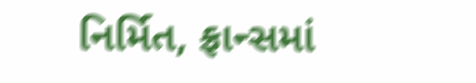નિર્મિત, ફ્રાન્સમાં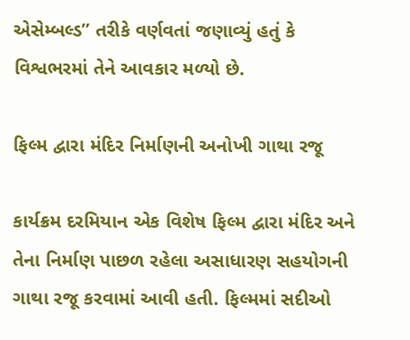એસેમ્બલ્ડ” તરીકે વર્ણવતાં જણાવ્યું હતું કે વિશ્વભરમાં તેને આવકાર મળ્યો છે.

ફિલ્મ દ્વારા મંદિર નિર્માણની અનોખી ગાથા રજૂ

કાર્યક્રમ દરમિયાન એક વિશેષ ફિલ્મ દ્વારા મંદિર અને તેના નિર્માણ પાછળ રહેલા અસાધારણ સહયોગની ગાથા રજૂ કરવામાં આવી હતી. ફિલ્મમાં સદીઓ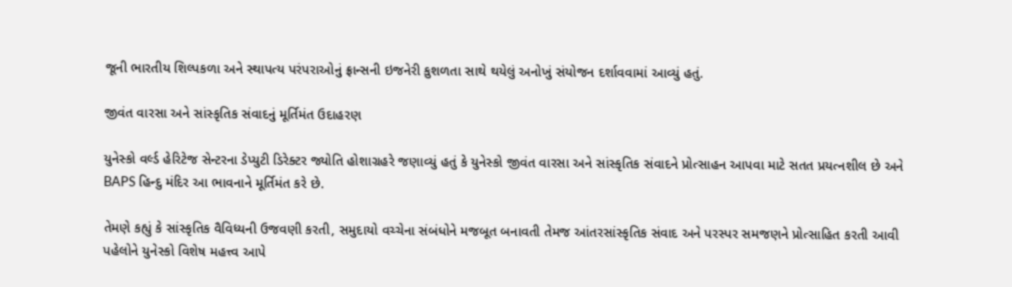જૂની ભારતીય શિલ્પકળા અને સ્થાપત્ય પરંપરાઓનું ફ્રાન્સની ઇજનેરી કુશળતા સાથે થયેલું અનોખું સંયોજન દર્શાવવામાં આવ્યું હતું.

જીવંત વારસા અને સાંસ્કૃતિક સંવાદનું મૂર્તિમંત ઉદાહરણ

યુનેસ્કો વર્લ્ડ હેરિટેજ સેન્ટરના ડેપ્યુટી ડિરેક્ટર જ્યોતિ હોશાગ્રહરે જણાવ્યું હતું કે યુનેસ્કો જીવંત વારસા અને સાંસ્કૃતિક સંવાદને પ્રોત્સાહન આપવા માટે સતત પ્રયત્નશીલ છે અને BAPS હિન્દુ મંદિર આ ભાવનાને મૂર્તિમંત કરે છે.

તેમણે કહ્યું કે સાંસ્કૃતિક વૈવિધ્યની ઉજવણી કરતી, સમુદાયો વચ્ચેના સંબંધોને મજબૂત બનાવતી તેમજ આંતરસાંસ્કૃતિક સંવાદ અને પરસ્પર સમજણને પ્રોત્સાહિત કરતી આવી પહેલોને યુનેસ્કો વિશેષ મહત્ત્વ આપે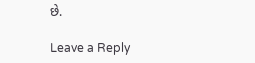છે.

Leave a Reply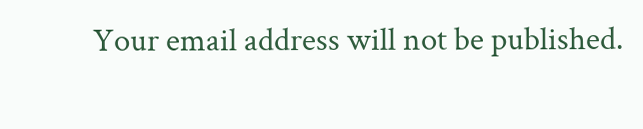Your email address will not be published.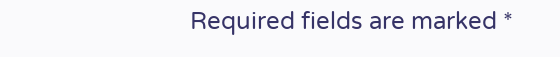Required fields are marked *